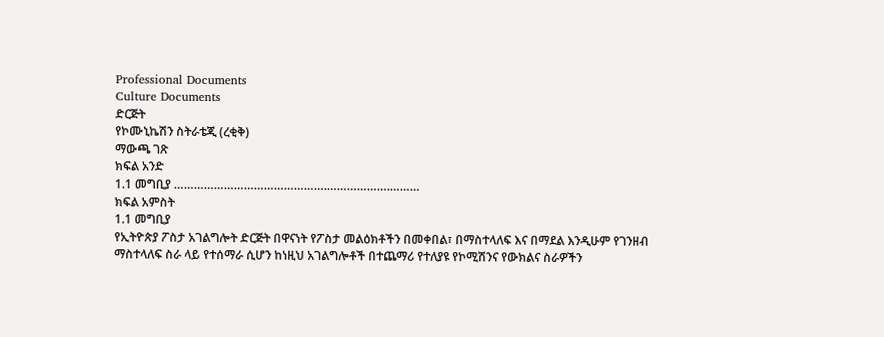Professional Documents
Culture Documents
ድርጅት
የኮሙኒኬሽን ስትራቴጂ (ረቂቅ)
ማውጫ ገጽ
ክፍል አንድ
1.1 መግቢያ ……………………………………….……………….………
ክፍል አምስት
1.1 መግቢያ
የኢትዮጵያ ፖስታ አገልግሎት ድርጅት በዋናነት የፖስታ መልዕክቶችን በመቀበል፣ በማስተላለፍ እና በማደል እንዲሁም የገንዘብ
ማስተላለፍ ስራ ላይ የተሰማራ ሲሆን ከነዚህ አገልግሎቶች በተጨማሪ የተለያዩ የኮሚሽንና የውክልና ስራዎችን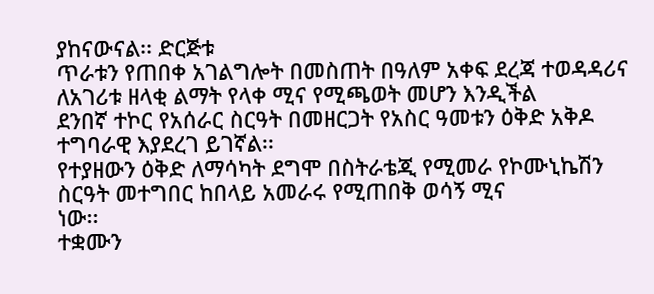ያከናውናል፡፡ ድርጅቱ
ጥራቱን የጠበቀ አገልግሎት በመስጠት በዓለም አቀፍ ደረጃ ተወዳዳሪና ለአገሪቱ ዘላቂ ልማት የላቀ ሚና የሚጫወት መሆን እንዲችል
ደንበኛ ተኮር የአሰራር ስርዓት በመዘርጋት የአስር ዓመቱን ዕቅድ አቅዶ ተግባራዊ እያደረገ ይገኛል፡፡
የተያዘውን ዕቅድ ለማሳካት ደግሞ በስትራቴጂ የሚመራ የኮሙኒኬሽን ስርዓት መተግበር ከበላይ አመራሩ የሚጠበቅ ወሳኝ ሚና
ነው፡፡
ተቋሙን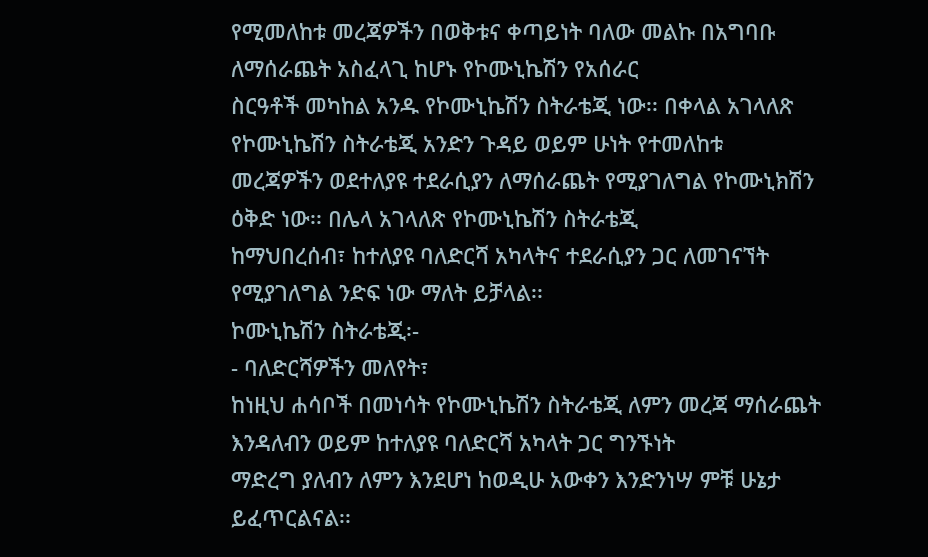የሚመለከቱ መረጃዎችን በወቅቱና ቀጣይነት ባለው መልኩ በአግባቡ ለማሰራጨት አስፈላጊ ከሆኑ የኮሙኒኬሽን የአሰራር
ስርዓቶች መካከል አንዱ የኮሙኒኬሽን ስትራቴጂ ነው፡፡ በቀላል አገላለጽ የኮሙኒኬሽን ስትራቴጂ አንድን ጉዳይ ወይም ሁነት የተመለከቱ
መረጃዎችን ወደተለያዩ ተደራሲያን ለማሰራጨት የሚያገለግል የኮሙኒክሽን ዕቅድ ነው፡፡ በሌላ አገላለጽ የኮሙኒኬሽን ስትራቴጂ
ከማህበረሰብ፣ ከተለያዩ ባለድርሻ አካላትና ተደራሲያን ጋር ለመገናኘት የሚያገለግል ንድፍ ነው ማለት ይቻላል፡፡
ኮሙኒኬሽን ስትራቴጂ፡-
- ባለድርሻዎችን መለየት፣
ከነዚህ ሐሳቦች በመነሳት የኮሙኒኬሽን ስትራቴጂ ለምን መረጃ ማሰራጨት እንዳለብን ወይም ከተለያዩ ባለድርሻ አካላት ጋር ግንኙነት
ማድረግ ያለብን ለምን እንደሆነ ከወዲሁ አውቀን እንድንነሣ ምቹ ሁኔታ ይፈጥርልናል፡፡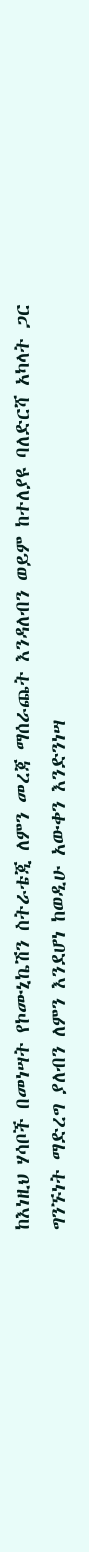ከእነዚህ ሃሳቦች በመነሣት የኮሙኒኬሽን ስትራቴጂ ለምን መረጃ ማሰራጨት እንዳለብን ወይም ከተለያዩ ባለድርሻ አካላት ጋር
ግንኙነት ማድረግ ያለብን ለምን እንደሆነ ከወዲሁ አውቀን እንድንነሣ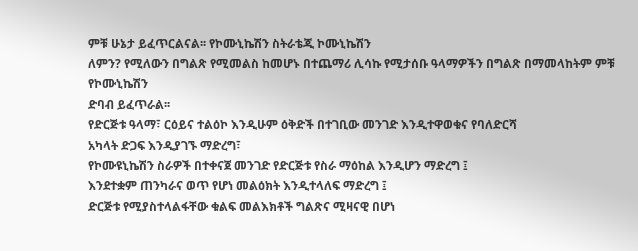ምቹ ሁኔታ ይፈጥርልናል፡፡ የኮሙኒኬሽን ስትራቴጂ ኮሙኒኬሽን
ለምን? የሚለውን በግልጽ የሚመልስ ከመሆኑ በተጨማሪ ሊሳኩ የሚታሰቡ ዓላማዎችን በግልጽ በማመላከትም ምቹ የኮሙኒኬሽን
ድባብ ይፈጥራል፡፡
የድርጅቱ ዓላማ፣ ርዕይና ተልዕኮ እንዲሁም ዕቅድች በተገቢው መንገድ እንዲተዋወቁና የባለድርሻ
አካላት ድጋፍ እንዲያገኙ ማድረግ፣
የኮሙዩኒኬሽን ስራዎች በተቀናጀ መንገድ የድርጅቱ የስራ ማዕከል እንዲሆን ማድረግ ፤
እንደተቋም ጠንካራና ወጥ የሆነ መልዕክት እንዲተላለፍ ማድረግ ፤
ድርጅቱ የሚያስተላልፋቸው ቁልፍ መልእክቶች ግልጽና ሚዛናዊ በሆነ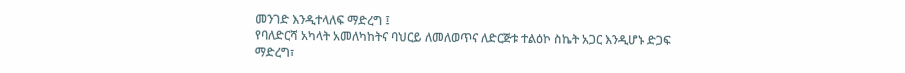መንገድ እንዲተላለፍ ማድረግ ፤
የባለድርሻ አካላት አመለካከትና ባህርይ ለመለወጥና ለድርጅቱ ተልዕኮ ስኬት አጋር እንዲሆኑ ድጋፍ
ማድረግ፣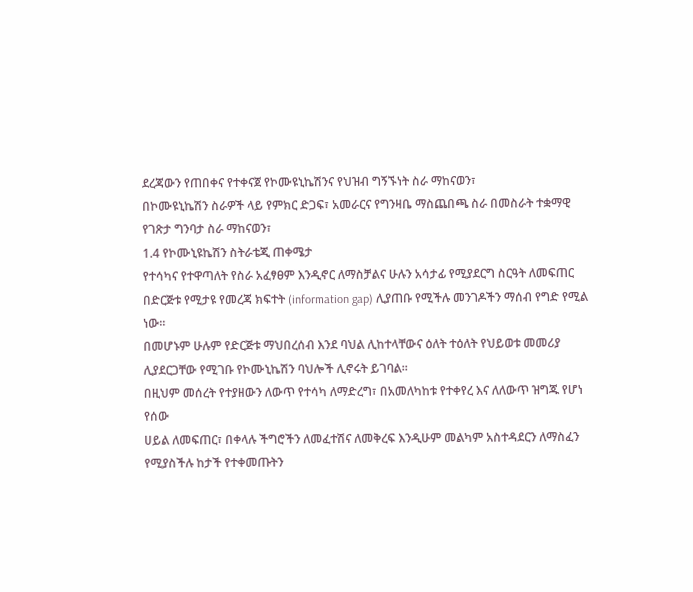ደረጃውን የጠበቀና የተቀናጀ የኮሙዩኒኬሽንና የህዝብ ግኝኙነት ስራ ማከናወን፣
በኮሙዩኒኬሽን ስራዎች ላይ የምክር ድጋፍ፣ አመራርና የግንዛቤ ማስጨበጫ ስራ በመስራት ተቋማዊ
የገጽታ ግንባታ ስራ ማከናወን፣
1.4 የኮሙኒዩኬሽን ስትራቴጂ ጠቀሜታ
የተሳካና የተዋጣለት የስራ አፈፃፀም እንዲኖር ለማስቻልና ሁሉን አሳታፊ የሚያደርግ ስርዓት ለመፍጠር
በድርጅቱ የሚታዩ የመረጃ ክፍተት (information gap) ሊያጠቡ የሚችሉ መንገዶችን ማሰብ የግድ የሚል ነው፡፡
በመሆኑም ሁሉም የድርጅቱ ማህበረሰብ እንደ ባህል ሊከተላቸውና ዕለት ተዕለት የህይወቱ መመሪያ
ሊያደርጋቸው የሚገቡ የኮሙኒኬሽን ባህሎች ሊኖሩት ይገባል፡፡
በዚህም መሰረት የተያዘውን ለውጥ የተሳካ ለማድረግ፣ በአመለካከቱ የተቀየረ እና ለለውጥ ዝግጁ የሆነ የሰው
ሀይል ለመፍጠር፣ በቀላሉ ችግሮችን ለመፈተሽና ለመቅረፍ እንዲሁም መልካም አስተዳደርን ለማስፈን
የሚያስችሉ ከታች የተቀመጡትን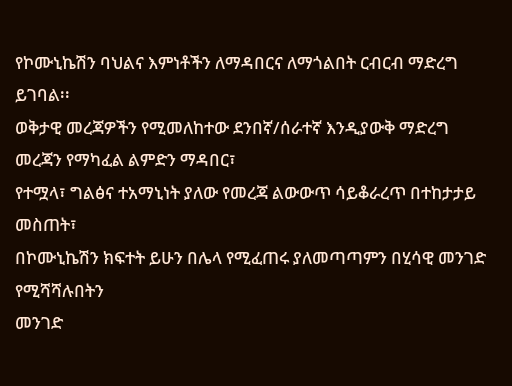የኮሙኒኬሽን ባህልና እምነቶችን ለማዳበርና ለማጎልበት ርብርብ ማድረግ
ይገባል፡፡
ወቅታዊ መረጃዎችን የሚመለከተው ደንበኛ/ሰራተኛ እንዲያውቅ ማድረግ
መረጃን የማካፈል ልምድን ማዳበር፣
የተሟላ፣ ግልፅና ተአማኒነት ያለው የመረጃ ልውውጥ ሳይቆራረጥ በተከታታይ መስጠት፣
በኮሙኒኬሽን ክፍተት ይሁን በሌላ የሚፈጠሩ ያለመጣጣምን በሂሳዊ መንገድ የሚሻሻሉበትን
መንገድ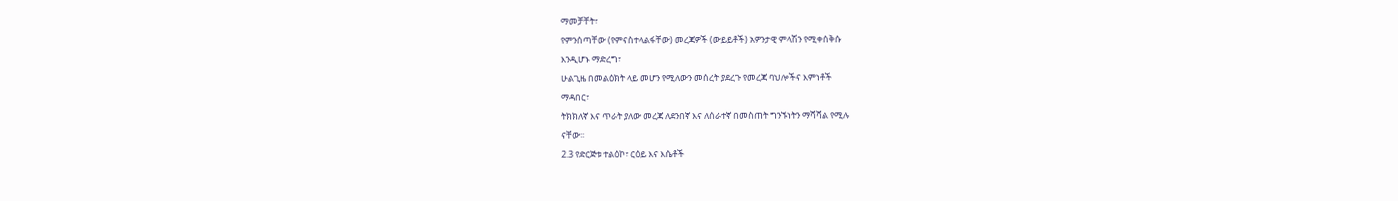ማመቻቸት፣
የምንሰጣቸው (የምናስተላልፋቸው) መረጃዎች (ውይይቶች) አዎንታዊ ምላሽን የሚቀሰቅሱ
እንዲሆኑ ማድረግ፣
ሁልጊዜ በመልዕክት ላይ መሆን የሚለውን መሰረት ያደረጉ የመረጃ ባህሎችና እምነቶች
ማዳበር፣
ትክክለኛ እና ጥራት ያለው መረጃ ለደንበኛ እና ለሰራተኛ በመስጠት ግንኙነትን ማሻሻል የሚሉ
ናቸው፡፡
2.3 የድርጅቱ ተልዕኮ፣ ርዕይ እና እሴቶች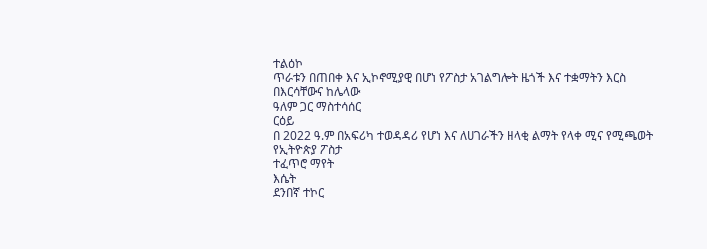ተልዕኮ
ጥራቱን በጠበቀ እና ኢኮኖሚያዊ በሆነ የፖስታ አገልግሎት ዜጎች እና ተቋማትን እርስ በእርሳቸውና ከሌላው
ዓለም ጋር ማስተሳሰር
ርዕይ
በ 2022 ዓ.ም በአፍሪካ ተወዳዳሪ የሆነ እና ለሀገራችን ዘላቂ ልማት የላቀ ሚና የሚጫወት የኢትዮጵያ ፖስታ
ተፈጥሮ ማየት
እሴት
ደንበኛ ተኮር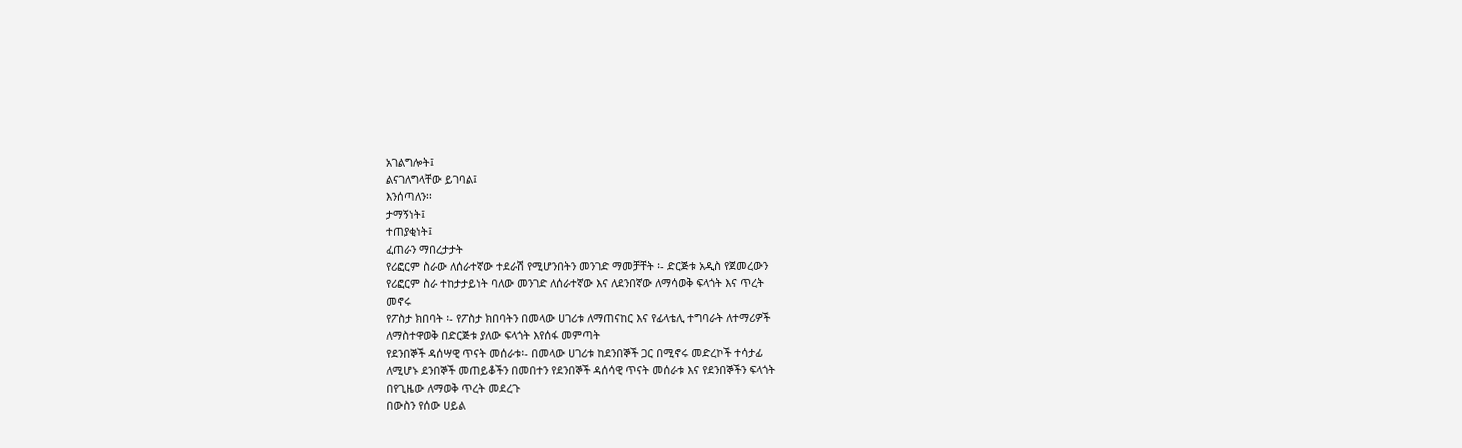አገልግሎት፤
ልናገለግላቸው ይገባል፤
እንሰጣለን፡፡
ታማኝነት፤
ተጠያቂነት፤
ፈጠራን ማበረታታት
የሪፎርም ስራው ለሰራተኛው ተደራሽ የሚሆንበትን መንገድ ማመቻቸት ፡- ድርጅቱ አዲስ የጀመረውን
የሪፎርም ስራ ተከታታይነት ባለው መንገድ ለሰራተኛው እና ለደንበኛው ለማሳወቅ ፍላጎት እና ጥረት
መኖሩ
የፖስታ ክበባት ፡- የፖስታ ክበባትን በመላው ሀገሪቱ ለማጠናከር እና የፊላቴሊ ተግባራት ለተማሪዎች
ለማስተዋወቅ በድርጅቱ ያለው ፍላጎት እየሰፋ መምጣት
የደንበኞች ዳሰሣዊ ጥናት መሰራቱ፡- በመላው ሀገሪቱ ከደንበኞች ጋር በሚኖሩ መድረኮች ተሳታፊ
ለሚሆኑ ደንበኞች መጠይቆችን በመበተን የደንበኞች ዳሰሳዊ ጥናት መሰራቱ እና የደንበኞችን ፍላጎት
በየጊዜው ለማወቅ ጥረት መደረጉ
በውስን የሰው ሀይል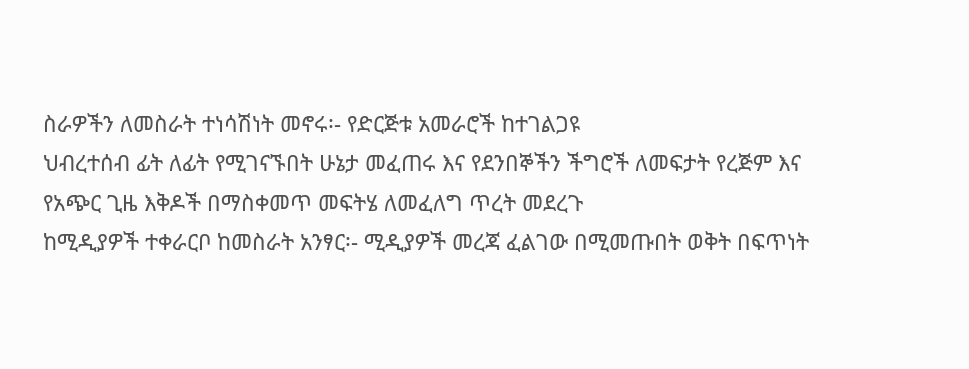ስራዎችን ለመስራት ተነሳሽነት መኖሩ፡- የድርጅቱ አመራሮች ከተገልጋዩ
ህብረተሰብ ፊት ለፊት የሚገናኙበት ሁኔታ መፈጠሩ እና የደንበኞችን ችግሮች ለመፍታት የረጅም እና
የአጭር ጊዜ እቅዶች በማስቀመጥ መፍትሄ ለመፈለግ ጥረት መደረጉ
ከሚዲያዎች ተቀራርቦ ከመስራት አንፃር፡- ሚዲያዎች መረጃ ፈልገው በሚመጡበት ወቅት በፍጥነት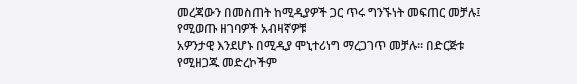መረጃውን በመስጠት ከሚዲያዎች ጋር ጥሩ ግንኙነት መፍጠር መቻሉ፤ የሚወጡ ዘገባዎች አብዛኛዎቹ
አዎንታዊ እንደሆኑ በሚዲያ ሞኒተሪነግ ማረጋገጥ መቻሉ፡፡ በድርጅቱ የሚዘጋጁ መድረኮችም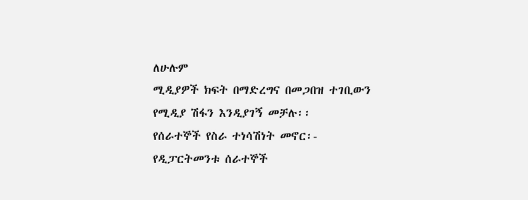ለሁሉም
ሚዲያዎች ክፍት በማድረግና በመጋበዝ ተገቢውን የሚዲያ ሽፋን እንዲያገኝ መቻሉ፡፡
የሰራተኞች የስራ ተነሳሽነት መኖር፡- የዲፓርትመንቱ ሰራተኞች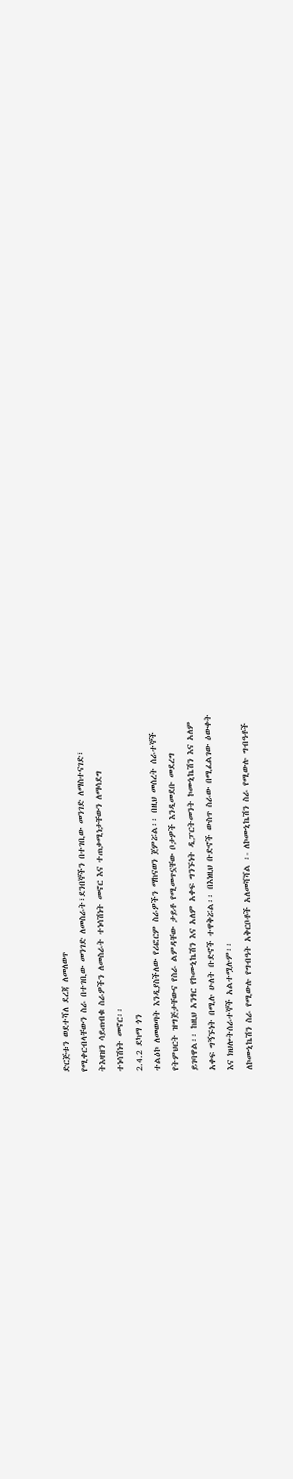ድርጅቱን ወደተሻለ ደረጃ ለመለወጥ
የሚቀርብላቸውን ስራ በተገቢው መንገድ ለመስራት፣ደንበኞችን በተገቢው መንገድ ለማስተናገድ፣
ትእዛዝን ሳይጠብቁ ስራዎችን ለመስራት ተነሳሽነት መኖር እና ተጠቃሚነታቸውን ለማሳደግ
ተነሳሽነት መኖር፡፡
2.4.2 ደካማ ጎን
ተልዕኮ ለመወጣት እንዲያስችለው የሪፎርም ስራዎችን ማከናወን ጀምሯል፡፡ በዚህ መሰረት ሰራተኞች
የትምህርት ዝግጅታቸውና የስራ ልምዳቸው ታይቶ የሚመጥኗቸው ቦታዎች እንዲመደቡ መደረግ
ይገባዋል፡፡ ከዚህ አንፃር የኮሙኒኬሽን እና አለም አቀፍ ግንኙነት ዲፓርትመንት ኮሙኒኬሽን እና አለም
አቀፍ ግኝኙነት በሚሉ ሁለት ቡድኖች ተዋቅሯል፡፡ በእነዚህ ቡድኖች ውስጥ ስራው በሚፈልገው ዕውቀት
እና ክህሎትሰራተኞች አልተሟሉም፡፡
ለኮሙኒኬሽን ስራ የሚውሉ የግብዓት አቅርቦቶች አለመሻሻል ፡- ለኮሙኒኬሽን ስራ የሚውሉ ግብዓቶች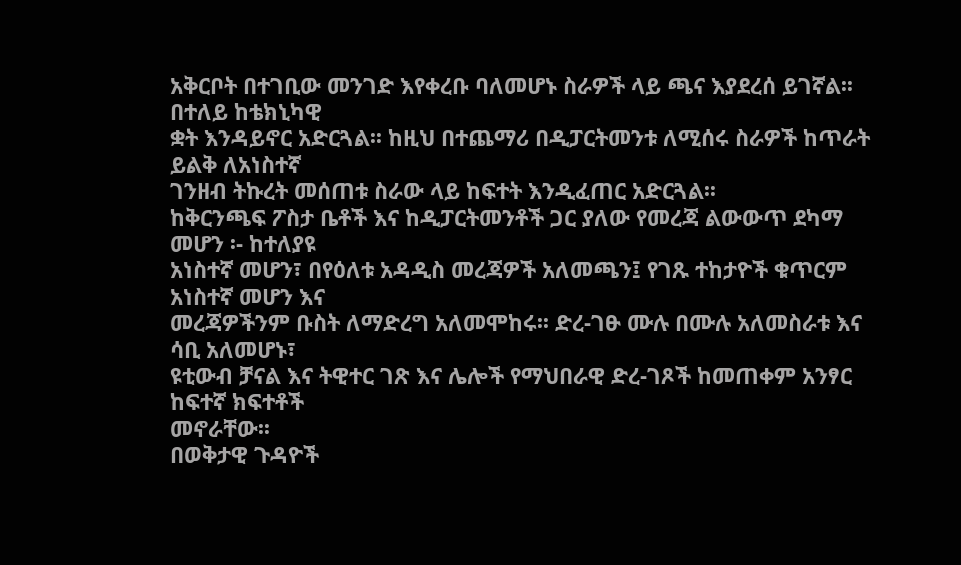አቅርቦት በተገቢው መንገድ እየቀረቡ ባለመሆኑ ስራዎች ላይ ጫና እያደረሰ ይገኛል፡፡ በተለይ ከቴክኒካዊ
ቋት እንዳይኖር አድርጓል፡፡ ከዚህ በተጨማሪ በዲፓርትመንቱ ለሚሰሩ ስራዎች ከጥራት ይልቅ ለአነስተኛ
ገንዘብ ትኩረት መሰጠቱ ስራው ላይ ከፍተት እንዲፈጠር አድርጓል፡፡
ከቅርንጫፍ ፖስታ ቤቶች እና ከዲፓርትመንቶች ጋር ያለው የመረጃ ልውውጥ ደካማ መሆን ፡- ከተለያዩ
አነስተኛ መሆን፣ በየዕለቱ አዳዲስ መረጃዎች አለመጫን፤ የገጹ ተከታዮች ቁጥርም አነስተኛ መሆን እና
መረጃዎችንም ቡስት ለማድረግ አለመሞከሩ፡፡ ድረ-ገፁ ሙሉ በሙሉ አለመስራቱ እና ሳቢ አለመሆኑ፣
ዩቲውብ ቻናል እና ትዊተር ገጽ እና ሌሎች የማህበራዊ ድረ-ገጾች ከመጠቀም አንፃር ከፍተኛ ክፍተቶች
መኖራቸው፡፡
በወቅታዊ ጉዳዮች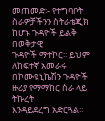መጠመድ፡- የተግባቦት ስራዎቻችንን ስትራቴጂክ ከሆኑ ጉዳዮች ይልቅ በወቅታዊ
ጉዳዮች ማተኮር፡፡ ይህም ለከፍተኛ አመራሩ በኮሙዩኒኬሽን ጉዳዮች ዙሪያ የማማከር ስራ ላይ ትኩረት
እንዳይደረግ አድርጓል፡፡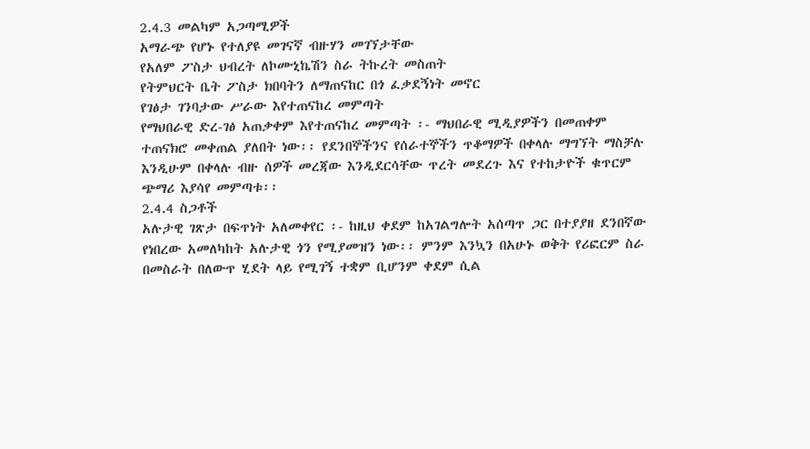2.4.3 መልካም አጋጣሚዎች
አማራጭ የሆኑ የተለያዩ መገናኛ ብዙሃን መገኘታቸው
የአለም ፖስታ ህብረት ለኮሙኒኬሽን ስራ ትኩረት መስጠት
የትምህርት ቤት ፖስታ ክበባትን ለማጠናከር በጎ ፈቃደኝነት መኖር
የገፅታ ገንባታው ሥራው እየተጠናከረ መምጣት
የማህበራዊ ድረ-ገፅ አጠቃቀም እየተጠናከረ መምጣት ፡- ማህበራዊ ሚዲያዎችን በመጠቀም
ተጠናክሮ መቀጠል ያለበት ነው፡፡ የደንበኞችንና የሰራተኞችን ጥቆማዎች በቀላሉ ማግኘት ማስቻሉ
እንዲሁም በቀላሉ ብዙ ሰዎች መረጃው እንዲደርሳቸው ጥረት መደረጉ እና የተከታዮች ቁጥርም
ጭማሪ እያሳየ መምጣቱ፡፡
2.4.4 ስጋቶች
አሉታዊ ገጽታ በፍጥነት አለመቀየር ፡- ከዚህ ቀደም ከአገልግሎት አሰጣጥ ጋር በተያያዘ ደንበኛው
የነበረው አመለካከት አሉታዊ ጎን የሚያመዝን ነው፡፡ ምንም እንኳን በአሁኑ ወቅት የሪፎርም ስራ
በመስራት በለውጥ ሂደት ላይ የሚገኝ ተቋም ቢሆንም ቀደም ሲል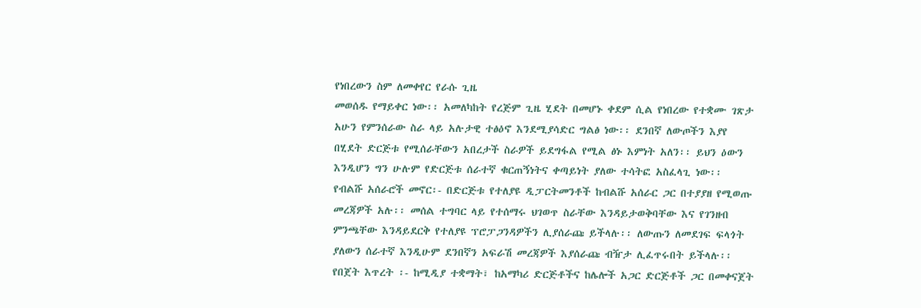የነበረውን ስም ለመቀየር የራሱ ጊዜ
መወሰዱ የማይቀር ነው፡፡ አመለካከት የረጅም ጊዜ ሂደት በመሆኑ ቀደም ሲል የነበረው የተቋሙ ገጽታ
አሁን የምንሰራው ስራ ላይ አሉታዊ ተፅዕኖ እንደሚያሳድር ግልፅ ነው፡፡ ደንበኛ ለውጦችን እያየ
በሂደት ድርጅቱ የሚሰራቸውን አበረታች ስራዎች ይደግፋል የሚል ፅኑ እምነት አለን፡፡ ይህን ዕውን
እንዲሆን ግን ሁሉም የድርጅቱ ሰራተኛ ቁርጠኝነትና ቀጣይነት ያለው ተሳትፎ አስፈላጊ ነው፡፡
የብልሹ አሰራሮች መኖር፡- በድርጅቱ የተለያዩ ዲፓርትመንቶች ከብልሹ አሰራር ጋር በተያያዘ የሚወጡ
መረጃዎች አሉ፡፡ መሰል ተግባር ላይ የተሰማሩ ህገወጥ ስራቸው እንዳይታወቅባቸው እና የገንዘብ
ምንጫቸው እንዳይደርቅ የተለያዩ ፕሮፓጋንዳዎችን ሊያሰራጩ ይችላሉ፡፡ ለውጡን ለመደገፍ ፍላጎት
ያለውን ሰራተኛ እንዲሁም ደንበኛን አፍራሽ መረጃዎች እያሰራጩ ብዥታ ሊፈጥሩበት ይችላሉ፡፡
የበጀት እጥረት ፡- ከሚዲያ ተቋማት፣ ከአማካሪ ድርጅቶችና ከሌሎች አጋር ድርጅቶች ጋር በመቀናጀት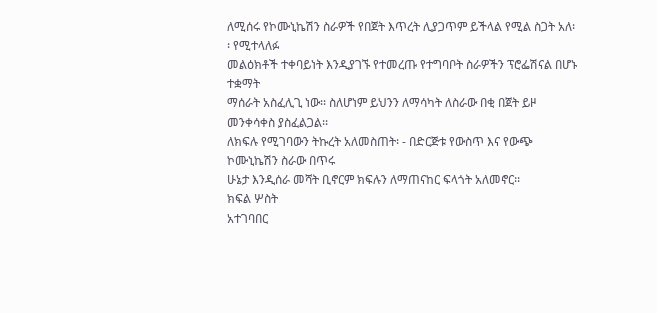ለሚሰሩ የኮሙኒኬሽን ስራዎች የበጀት እጥረት ሊያጋጥም ይችላል የሚል ስጋት አለ፡፡ የሚተላለፉ
መልዕክቶች ተቀባይነት እንዲያገኙ የተመረጡ የተግባቦት ስራዎችን ፕሮፌሽናል በሆኑ ተቋማት
ማሰራት አስፈሊጊ ነው፡፡ ስለሆነም ይህንን ለማሳካት ለስራው በቂ በጀት ይዞ መንቀሳቀስ ያስፈልጋል፡፡
ለክፍሉ የሚገባውን ትኩረት አለመስጠት፡ - በድርጅቱ የውስጥ እና የውጭ ኮሙኒኬሽን ስራው በጥሩ
ሁኔታ እንዲሰራ መሻት ቢኖርም ክፍሉን ለማጠናከር ፍላጎት አለመኖር፡፡
ክፍል ሦስት
አተገባበር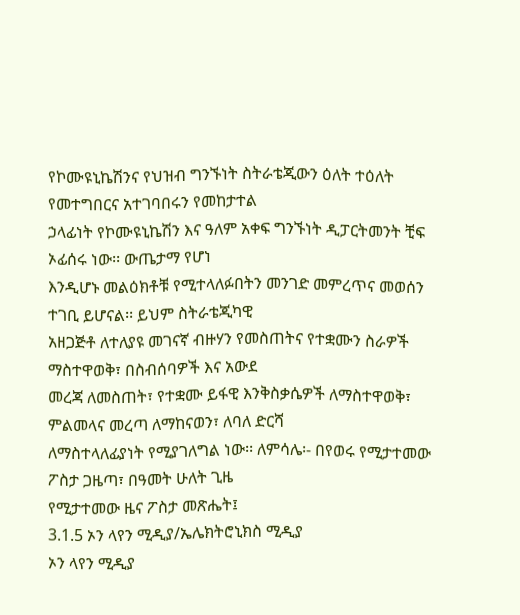የኮሙዩኒኬሽንና የህዝብ ግንኙነት ስትራቴጂውን ዕለት ተዕለት የመተግበርና አተገባበሩን የመከታተል
ኃላፊነት የኮሙዩኒኬሽን እና ዓለም አቀፍ ግንኙነት ዲፓርትመንት ቺፍ ኦፊሰሩ ነው፡፡ ውጤታማ የሆነ
እንዲሆኑ መልዕክቶቹ የሚተላለፉበትን መንገድ መምረጥና መወሰን ተገቢ ይሆናል፡፡ ይህም ስትራቴጂካዊ
አዘጋጅቶ ለተለያዩ መገናኛ ብዙሃን የመስጠትና የተቋሙን ስራዎች ማስተዋወቅ፣ በስብሰባዎች እና አውደ
መረጃ ለመስጠት፣ የተቋሙ ይፋዊ እንቅስቃሴዎች ለማስተዋወቅ፣ ምልመላና መረጣ ለማከናወን፣ ለባለ ድርሻ
ለማስተላለፊያነት የሚያገለግል ነው፡፡ ለምሳሌ፡- በየወሩ የሚታተመው ፖስታ ጋዜጣ፣ በዓመት ሁለት ጊዜ
የሚታተመው ዜና ፖስታ መጽሔት፤
3.1.5 ኦን ላየን ሚዲያ/ኤሌክትሮኒክስ ሚዲያ
ኦን ላየን ሚዲያ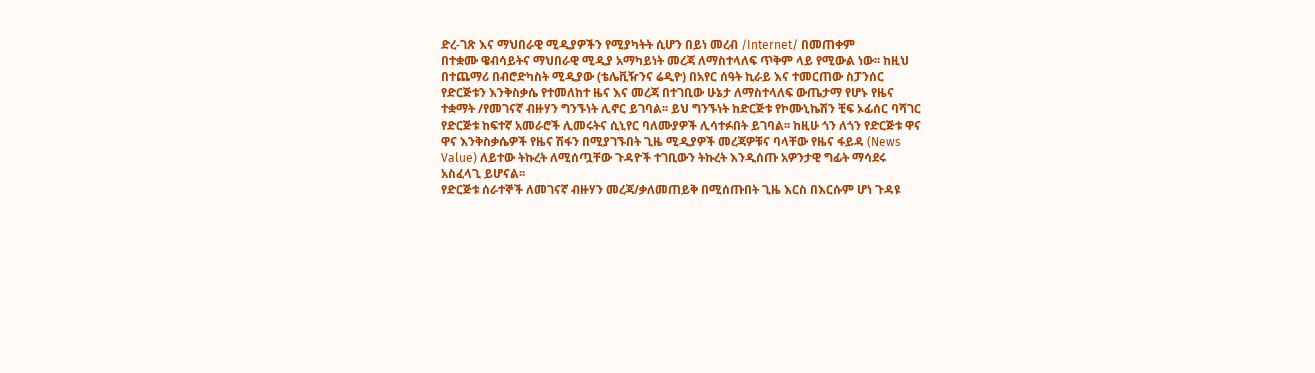ድረ-ገጽ እና ማህበራዊ ሚዲያዎችን የሚያካትት ሲሆን በይነ መረብ /Internet/ በመጠቀም
በተቋሙ ዌብሳይትና ማህበራዊ ሚዲያ አማካይነት መረጃ ለማስተላለፍ ጥቅም ላይ የሚውል ነው፡፡ ከዚህ
በተጨማሪ በብሮድካስት ሚዲያው (ቴሌቪዥንና ሬዲዮ) በአየር ሰዓት ኪራይ እና ተመርጠው ስፓንሰር
የድርጅቱን እንቅስቃሴ የተመለከተ ዜና እና መረጃ በተገቢው ሁኔታ ለማስተላለፍ ውጤታማ የሆኑ የዜና
ተቋማት /የመገናኛ ብዙሃን ግንኙነት ሊኖር ይገባል፡፡ ይህ ግንኙነት ከድርጅቱ የኮሙኒኬሽን ቺፍ ኦፊሰር ባሻገር
የድርጅቱ ከፍተኛ አመራሮች ሊመሩትና ሲኒየር ባለሙያዎች ሊሳተፉበት ይገባል፡፡ ከዚሁ ጎን ለጎን የድርጅቱ ዋና
ዋና እንቅስቃሴዎች የዜና ሽፋን በሚያገኙበት ጊዜ ሚዲያዎች መረጃዎቹና ባላቸው የዜና ፋይዳ (News
Value) ለይተው ትኩረት ለሚሰጧቸው ጉዳዮች ተገቢውን ትኩረት እንዲሰጡ አዎንታዊ ግፊት ማሳደሩ
አስፈላጊ ይሆናል፡፡
የድርጅቱ ሰራተኞች ለመገናኛ ብዙሃን መረጃ/ቃለመጠይቅ በሚሰጡበት ጊዜ እርስ በእርሱም ሆነ ጉዳዩ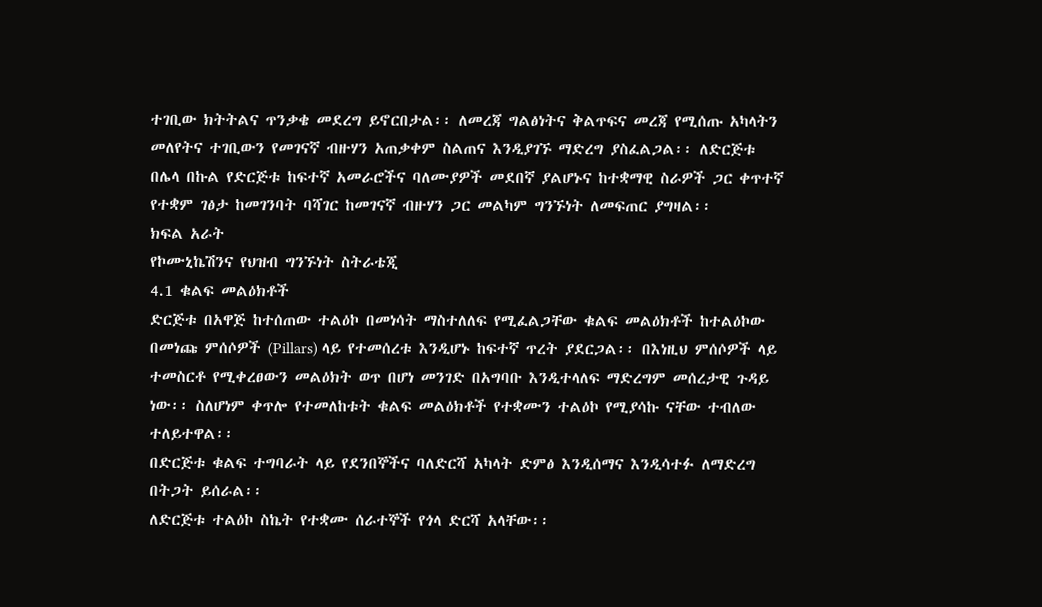ተገቢው ክትትልና ጥንቃቄ መደረግ ይኖርበታል፡፡ ለመረጃ ግልፅነትና ቅልጥፍና መረጃ የሚሰጡ አካላትን
መለየትና ተገቢውን የመገናኛ ብዙሃን አጠቃቀም ስልጠና እንዲያገኙ ማድረግ ያስፈልጋል፡፡ ለድርጅቱ
በሌላ በኩል የድርጅቱ ከፍተኛ አመራሮችና ባለሙያዎች መደበኛ ያልሆኑና ከተቋማዊ ስራዎች ጋር ቀጥተኛ
የተቋም ገፅታ ከመገንባት ባሻገር ከመገናኛ ብዙሃን ጋር መልካም ግንኙነት ለመፍጠር ያግዛል፡፡
ክፍል አራት
የኮሙኒኬሽንና የህዝብ ግንኙነት ስትራቴጂ
4.1 ቁልፍ መልዕክቶች
ድርጅቱ በአዋጅ ከተሰጠው ተልዕኮ በመነሳት ማስተለለፍ የሚፈልጋቸው ቁልፍ መልዕክቶች ከተልዕኮው
በመነጩ ምሰሶዎች (Pillars) ላይ የተመሰረቱ እንዲሆኑ ከፍተኛ ጥረት ያደርጋል፡፡ በእነዚህ ምሰሶዎች ላይ
ተመስርቶ የሚቀረፀውን መልዕክት ወጥ በሆነ መንገድ በአግባቡ እንዲተላለፍ ማድረግም መሰረታዊ ጉዳይ
ነው፡፡ ስለሆነም ቀጥሎ የተመለከቱት ቁልፍ መልዕክቶች የተቋሙን ተልዕኮ የሚያሳኩ ናቸው ተብለው
ተለይተዋል፡፡
በድርጅቱ ቁልፍ ተግባራት ላይ የደንበኞችና ባለድርሻ አካላት ድምፅ እንዲሰማና እንዲሳተፉ ለማድረግ
በትጋት ይሰራል፡፡
ለድርጅቱ ተልዕኮ ስኬት የተቋሙ ሰራተኞች የጎላ ድርሻ አላቸው፡፡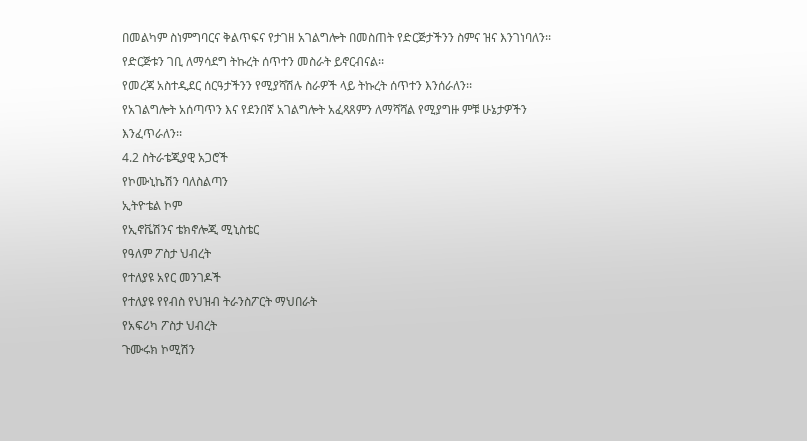በመልካም ስነምግባርና ቅልጥፍና የታገዘ አገልግሎት በመስጠት የድርጅታችንን ስምና ዝና እንገነባለን፡፡
የድርጅቱን ገቢ ለማሳደግ ትኩረት ሰጥተን መስራት ይኖርብናል፡፡
የመረጃ አስተዲደር ሰርዓታችንን የሚያሻሽሉ ስራዎች ላይ ትኩረት ሰጥተን እንሰራለን፡፡
የአገልግሎት አሰጣጥን እና የደንበኛ አገልግሎት አፈጻጸምን ለማሻሻል የሚያግዙ ምቹ ሁኔታዎችን
እንፈጥራለን፡፡
4.2 ስትራቴጂያዊ አጋሮች
የኮሙኒኬሽን ባለስልጣን
ኢትዮቴል ኮም
የኢኖቬሽንና ቴክኖሎጂ ሚኒስቴር
የዓለም ፖስታ ህብረት
የተለያዩ አየር መንገዶች
የተለያዩ የየብስ የህዝብ ትራንስፖርት ማህበራት
የአፍሪካ ፖስታ ህብረት
ጉሙሩክ ኮሚሽን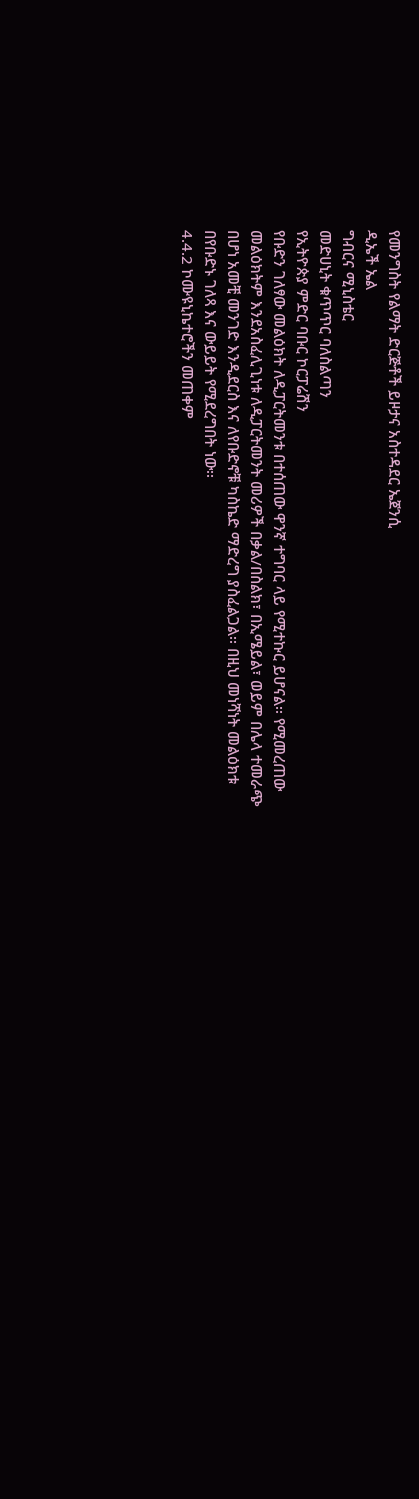የመንግስት የልማት ድርጅቶች ይዞታና አስተዳደር ኤጀንሲ
ዲኤች ኤል
ግብርና ሚኒስቴር
መድሀኒት ቁጥጥር ባለስልጣን
የኢትዮጵያ ምድር ባቡር ኮርፓሬሽን
የቡድን ገለፃው መልዕክት ለዲፓርትመንቱ በተሰጠው ዋንኛ ተግባር ላይ የሚተኩር ይሆናል፡፡ የሚመረጠው
መልዕክትም እንደአስፈሊጊነቱ ለዲፓርትመንት መሪዎች በቃል/በስልክ፣ በኢሜይል፣ ወይም በሌላ ተመራጭ
በሆነ አመቺ መንገድ እንዲደርስ እና ለየቡድኖቹ ካስኬድ ማድረግ ያስፈልጋል፡፡ በዚህ መነሻነት መልዕክቱ
በየቡድኑ ገለጻ እና ውይይት የሚደረግበት ነው፡፡
4.4.2 ኮሙዩኒኬተሮችን መጠቀም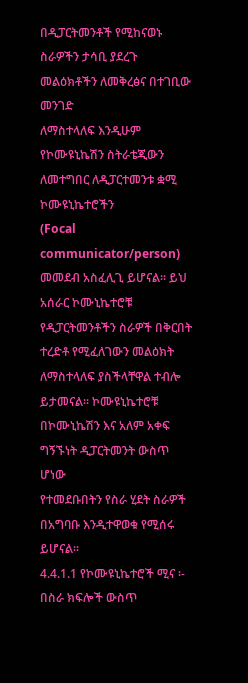በዲፓርትመንቶች የሚከናወኑ ስራዎችን ታሳቢ ያደረጉ መልዕክቶችን ለመቅረፅና በተገቢው መንገድ
ለማስተላለፍ እንዲሁም የኮሙዩኒኬሽን ስትራቴጂውን ለመተግበር ለዲፓርተመንቱ ቋሚ ኮሙዩኒኬተሮችን
(Focal communicator/person) መመደብ አስፈሊጊ ይሆናል፡፡ ይህ አሰራር ኮሙኒኬተሮቹ
የዲፓርትመንቶችን ስራዎች በቅርበት ተረድቶ የሚፈለገውን መልዕክት ለማስተላለፍ ያስችላቸዋል ተብሎ
ይታመናል፡፡ ኮሙዩኒኬተሮቹ በኮሙኒኬሽን እና አለም አቀፍ ግኝኙነት ዲፓርትመንት ውስጥ ሆነው
የተመደቡበትን የስራ ሂደት ስራዎች በአግባቡ እንዲተዋወቁ የሚሰሩ ይሆናል፡፡
4.4.1.1 የኮሙዩኒኬተሮች ሚና ፡-
በስራ ክፍሎች ውስጥ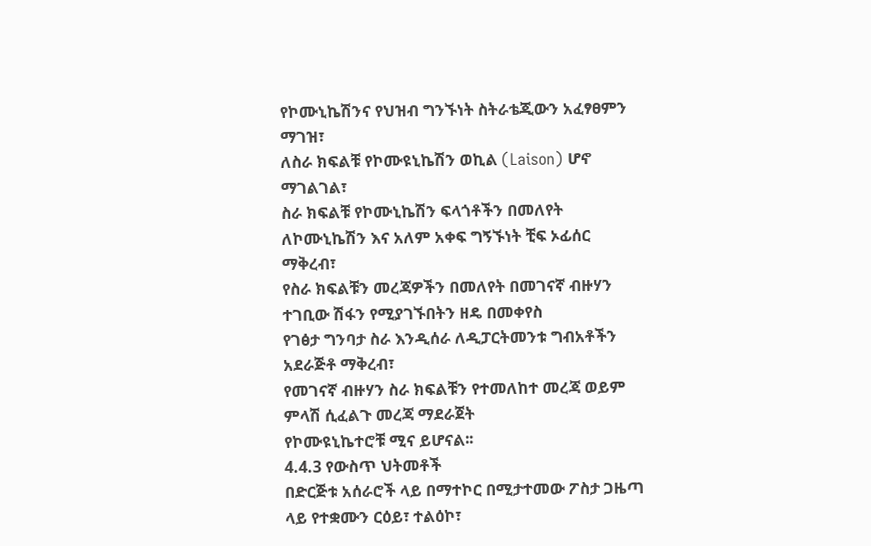የኮሙኒኬሽንና የህዝብ ግንኙነት ስትራቴጂውን አፈፃፀምን ማገዝ፣
ለስራ ክፍልቹ የኮሙዩኒኬሽን ወኪል (Laison) ሆኖ ማገልገል፣
ስራ ክፍልቹ የኮሙኒኬሽን ፍላጎቶችን በመለየት ለኮሙኒኬሽን እና አለም አቀፍ ግኝኙነት ቺፍ ኦፊሰር
ማቅረብ፣
የስራ ክፍልቹን መረጃዎችን በመለየት በመገናኛ ብዙሃን ተገቢው ሽፋን የሚያገኙበትን ዘዴ በመቀየስ
የገፅታ ግንባታ ስራ እንዲሰራ ለዲፓርትመንቱ ግብአቶችን አደራጅቶ ማቅረብ፣
የመገናኛ ብዙሃን ስራ ክፍልቹን የተመለከተ መረጃ ወይም ምላሽ ሲፈልጉ መረጃ ማደራጀት
የኮሙዩኒኬተሮቹ ሚና ይሆናል፡፡
4.4.3 የውስጥ ህትመቶች
በድርጅቱ አሰራሮች ላይ በማተኮር በሚታተመው ፖስታ ጋዜጣ ላይ የተቋሙን ርዕይ፣ ተልዕኮ፣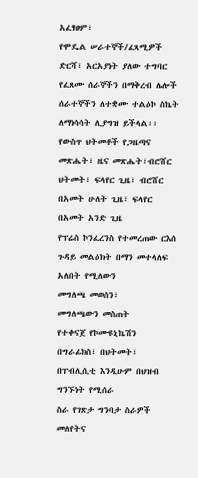አፈፃፀም፣
የሞዴል ሠራተኞች/ፈጻሚዎች ድርሻ፣ አርአያነት ያለው ተግባር የፈጸሙ ሰራኞችን በማቅረብ ሌሎች
ሰራተኞችን ለተቋሙ ተልዕኮ ስኬት ለማነሳሳት ሊያግዝ ይችላል፡፡
የውስጥ ህትመቶች የጋዜጣና መጽሔት፣ ዜና መጽሔት፣ብሮሸር ህትመት፣ ፍላየር ጊዜ፣ ብሮሸር በአመት ሁለት ጊዜ፣ ፍላየር
በአመት አንድ ጊዜ
የፕሬስ ኮንፈረንስ የተመረጠው ርእሰ ጉዳይ መልዕክት በማን መተላለፍ አለበት የሚለውን
መግለጫ መወሰን፣
መግለጫውን መስጠት
የተቀናጀ የኮሙዩኒኬሽን በግራፊክስ፣ በህትመት፣ በፐብሊሲቲ እንዲሁም በህዝብ ግንኙነት የሚሰራ
ስራ የገጽታ ግንባታ ስራዎች መለየትና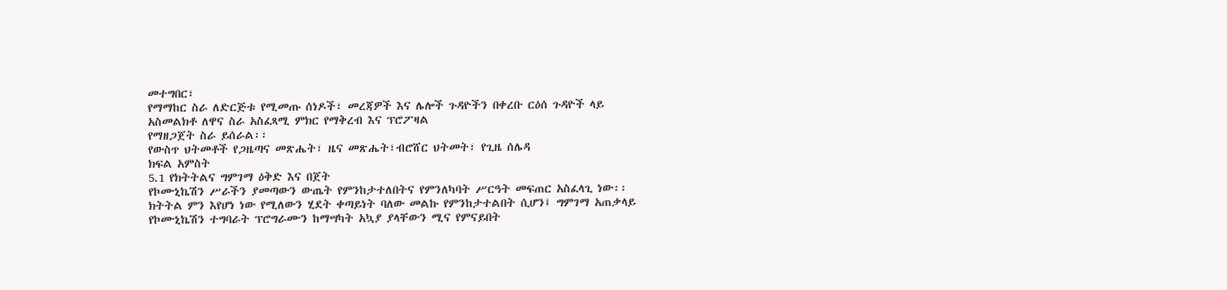መተግበር፣
የማማከር ስራ ለድርጅቱ የሚመጡ ሰነዶች፣ መረጃዎች እና ሌሎች ጉዳዮችን በቀረቡ ርዕሰ ጉዳዮች ላይ
አስመልክቶ ለዋና ስራ አስፈጻሚ ምክር የማቅረብ እና ፕሮፖዛል
የማዘጋጀት ስራ ይሰራል፡፡
የውስጥ ህትመቶች የጋዜጣና መጽሔት፣ ዜና መጽሔት፣ብሮሸር ህትመት፣ የጊዜ ሰሌዳ
ክፍል አምስት
5.1 የክትትልና ግምገማ ዕቅድ እና በጀት
የኮሙኒኬሽን ሥራችን ያመጣውን ውጤት የምንከታተለበትና የምንለካባት ሥርዓት መፍጠር አስፈላጊ ነው፡፡
ክትትል ምን እየሆነ ነው የሚለውን ሂደት ቀጣይነት ባለው መልኩ የምንከታተልበት ሲሆን፤ ግምገማ አጠቃላይ
የኮሙኒኬሽን ተግባራት ፕሮግራሙን ከማሣካት አኳያ ያላቸውን ሚና የምናይበት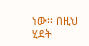ነው፡፡ በዚህ ሂደት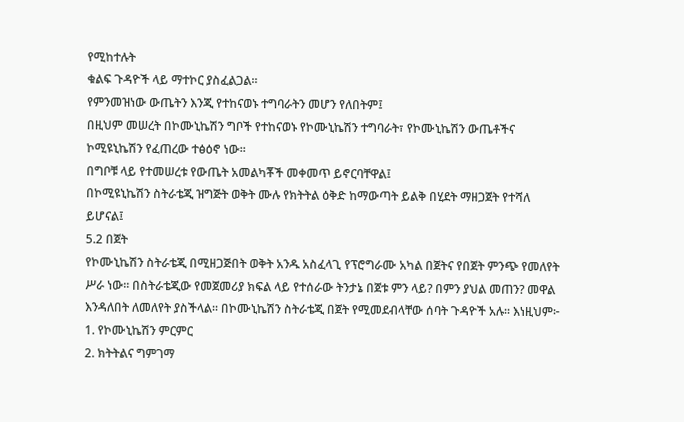የሚከተሉት
ቁልፍ ጉዳዮች ላይ ማተኮር ያስፈልጋል፡፡
የምንመዝነው ውጤትን እንጂ የተከናወኑ ተግባራትን መሆን የለበትም፤
በዚህም መሠረት በኮሙኒኬሽን ግቦች የተከናወኑ የኮሙኒኬሽን ተግባራት፣ የኮሙኒኬሽን ውጤቶችና
ኮሚዩኒኬሽን የፈጠረው ተፅዕኖ ነው፡፡
በግቦቹ ላይ የተመሠረቱ የውጤት አመልካቾች መቀመጥ ይኖርባቸዋል፤
በኮሚዩኒኬሽን ስትራቴጂ ዝግጅት ወቅት ሙሉ የክትትል ዕቅድ ከማውጣት ይልቅ በሂደት ማዘጋጀት የተሻለ
ይሆናል፤
5.2 በጀት
የኮሙኒኬሽን ስትራቴጂ በሚዘጋጅበት ወቅት አንዱ አስፈላጊ የፕሮግራሙ አካል በጀትና የበጀት ምንጭ የመለየት
ሥራ ነው፡፡ በስትራቴጂው የመጀመሪያ ክፍል ላይ የተሰራው ትንታኔ በጀቱ ምን ላይ? በምን ያህል መጠን? መዋል
እንዳለበት ለመለየት ያስችላል፡፡ በኮሙኒኬሽን ስትራቴጂ በጀት የሚመደብላቸው ሰባት ጉዳዮች አሉ፡፡ እነዚህም፦
1. የኮሙኒኬሽን ምርምር
2. ክትትልና ግምገማ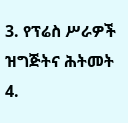3. የፕሬስ ሥራዎች ዝግጅትና ሕትመት
4.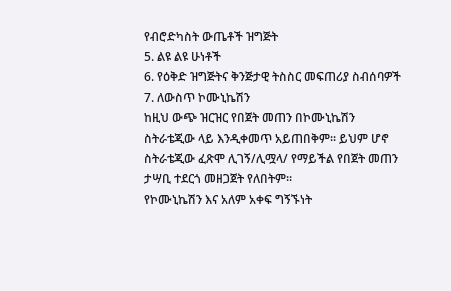የብሮድካስት ውጤቶች ዝግጅት
5. ልዩ ልዩ ሁነቶች
6. የዕቅድ ዝግጅትና ቅንጅታዊ ትስስር መፍጠሪያ ስብሰባዎች
7. ለውስጥ ኮሙኒኬሽን
ከዚህ ውጭ ዝርዝር የበጀት መጠን በኮሙኒኬሽን ስትራቴጂው ላይ እንዲቀመጥ አይጠበቅም፡፡ ይህም ሆኖ
ስትራቴጂው ፈጽሞ ሊገኝ/ሊሟላ/ የማይችል የበጀት መጠን ታሣቢ ተደርጎ መዘጋጀት የለበትም፡፡
የኮሙኒኬሽን እና አለም አቀፍ ግኝኙነት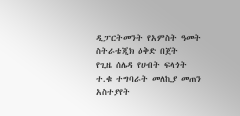ዲፓርትመንት የአምስት ዓመት ስትራቴጂክ ዕቅድ በጀት
የጊዜ ሰሌዳ የሀብት ፍላጎት
ተ.ቁ ተግባራት መለኪያ መጠን አስተያየት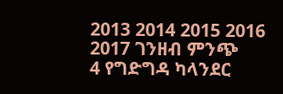2013 2014 2015 2016 2017 ገንዘብ ምንጭ
4 የግድግዳ ካላንደር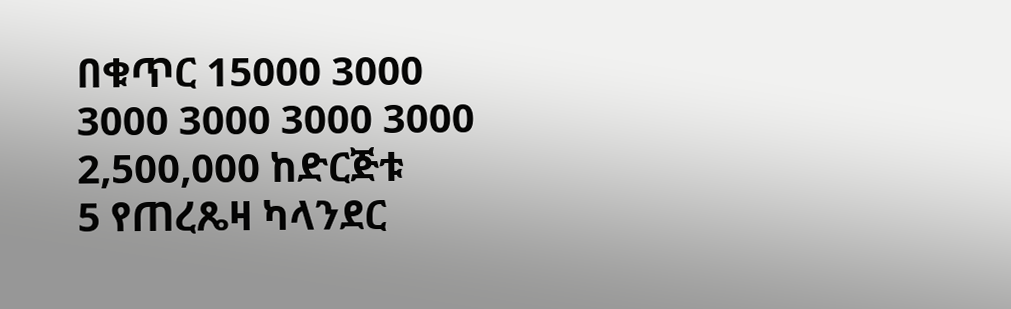በቁጥር 15000 3000 3000 3000 3000 3000 2,500,000 ከድርጅቱ
5 የጠረጼዛ ካላንደር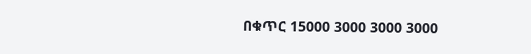በቁጥር 15000 3000 3000 3000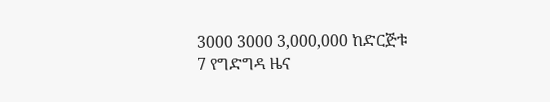3000 3000 3,000,000 ከድርጅቱ
7 የግድግዳ ዜና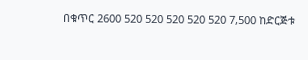በቁጥር 2600 520 520 520 520 520 7,500 ከድርጅቱ